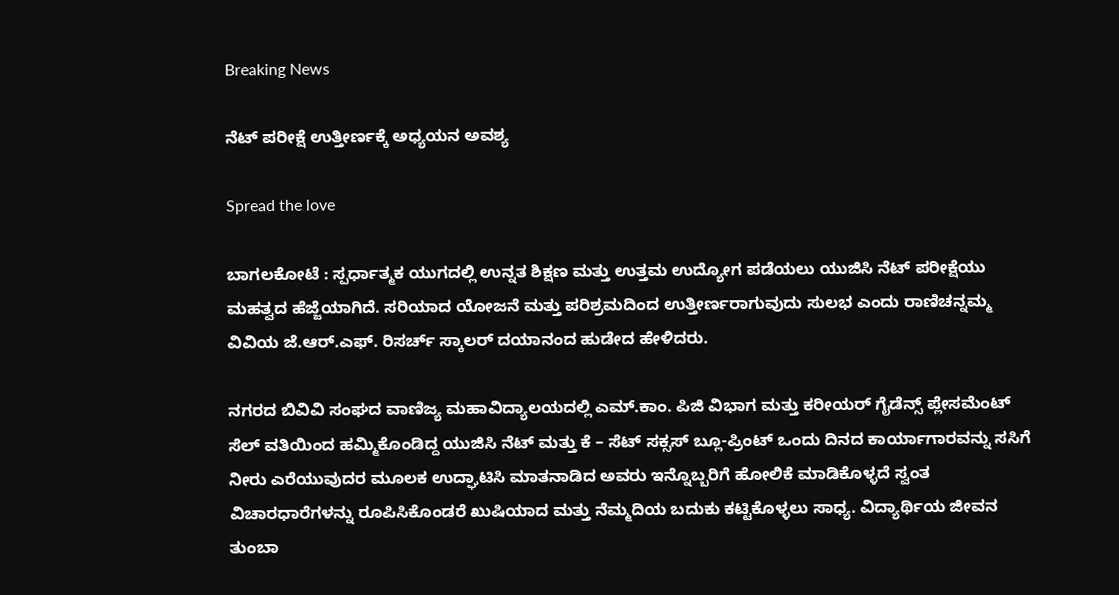Breaking News

ನೆಟ್ ಪರೀಕ್ಷೆ ಉತ್ತೀರ್ಣಕ್ಕೆ ಅಧ್ಯಯನ ಅವಶ್ಯ

Spread the love

ಬಾಗಲಕೋಟೆ : ಸ್ಪರ್ಧಾತ್ಮಕ ಯುಗದಲ್ಲಿ ಉನ್ನತ ಶಿಕ್ಷಣ ಮತ್ತು ಉತ್ತಮ ಉದ್ಯೋಗ ಪಡೆಯಲು ಯುಜಿಸಿ ನೆಟ್ ಪರೀಕ್ಷೆಯು ಮಹತ್ವದ ಹೆಜ್ಜೆಯಾಗಿದೆ. ಸರಿಯಾದ ಯೋಜನೆ ಮತ್ತು ಪರಿಶ್ರಮದಿಂದ ಉತ್ತೀರ್ಣರಾಗುವುದು ಸುಲಭ ಎಂದು ರಾಣಿಚನ್ನಮ್ಮ ವಿವಿಯ ಜೆ.ಆರ್.ಎಫ್. ರಿಸರ್ಚ್ ಸ್ಕಾಲರ್ ದಯಾನಂದ ಹುಡೇದ ಹೇಳಿದರು.

ನಗರದ ಬಿವಿವಿ ಸಂಘದ ವಾಣಿಜ್ಯ ಮಹಾವಿದ್ಯಾಲಯದಲ್ಲಿ ಎಮ್.ಕಾಂ. ಪಿಜಿ ವಿಭಾಗ ಮತ್ತು ಕರೀಯರ್ ಗೈಡೆನ್ಸ್ ಪ್ಲೇಸಮೆಂಟ್ ಸೆಲ್ ವತಿಯಿಂದ ಹಮ್ಮಿಕೊಂಡಿದ್ದ ಯುಜಿಸಿ ನೆಟ್ ಮತ್ತು ಕೆ – ಸೆಟ್ ಸಕ್ಸಸ್ ಬ್ಲೂ-ಪ್ರಿಂಟ್ ಒಂದು ದಿನದ ಕಾರ್ಯಾಗಾರವನ್ನು ಸಸಿಗೆ ನೀರು ಎರೆಯುವುದರ ಮೂಲಕ ಉದ್ಘಾಟಿಸಿ ಮಾತನಾಡಿದ ಅವರು ಇನ್ನೊಬ್ಬರಿಗೆ ಹೋಲಿಕೆ ಮಾಡಿಕೊಳ್ಳದೆ ಸ್ವಂತ ವಿಚಾರಧಾರೆಗಳನ್ನು ರೂಪಿಸಿಕೊಂಡರೆ ಖುಷಿಯಾದ ಮತ್ತು ನೆಮ್ಮದಿಯ ಬದುಕು ಕಟ್ಟಿಕೊಳ್ಳಲು ಸಾಧ್ಯ. ವಿದ್ಯಾರ್ಥಿಯ ಜೀವನ ತುಂಬಾ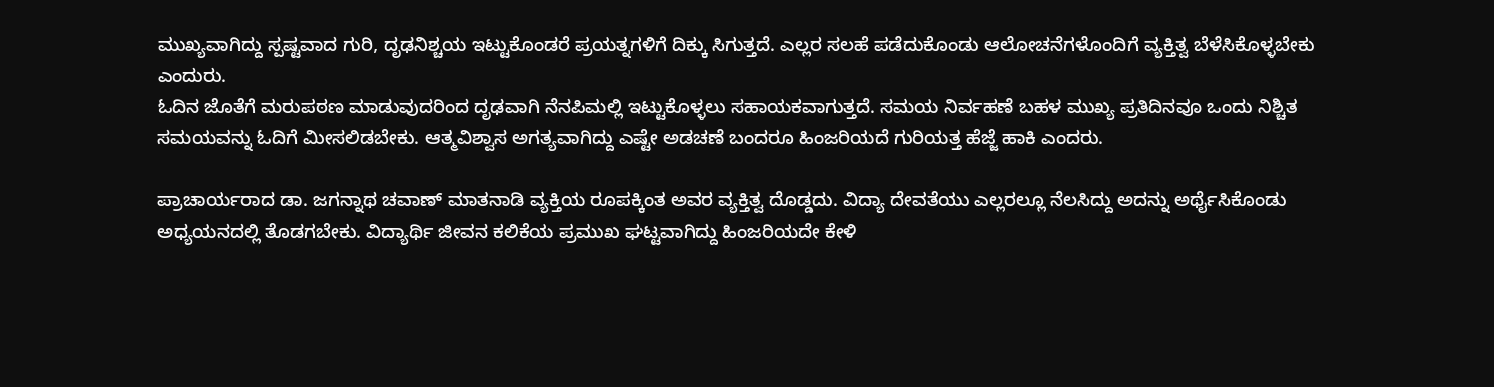ಮುಖ್ಯವಾಗಿದ್ದು ಸ್ಪಷ್ಟವಾದ ಗುರಿ, ದೃಢನಿಶ್ಚಯ ಇಟ್ಟುಕೊಂಡರೆ ಪ್ರಯತ್ನಗಳಿಗೆ ದಿಕ್ಕು ಸಿಗುತ್ತದೆ. ಎಲ್ಲರ ಸಲಹೆ ಪಡೆದುಕೊಂಡು ಆಲೋಚನೆಗಳೊಂದಿಗೆ ವ್ಯಕ್ತಿತ್ವ ಬೆಳೆಸಿಕೊಳ್ಳಬೇಕು ಎಂದುರು.
ಓದಿನ ಜೊತೆಗೆ ಮರುಪಠಣ ಮಾಡುವುದರಿಂದ ದೃಢವಾಗಿ ನೆನಪಿಮಲ್ಲಿ ಇಟ್ಟುಕೊಳ್ಳಲು ಸಹಾಯಕವಾಗುತ್ತದೆ. ಸಮಯ ನಿರ್ವಹಣೆ ಬಹಳ ಮುಖ್ಯ ಪ್ರತಿದಿನವೂ ಒಂದು ನಿಶ್ಚಿತ ಸಮಯವನ್ನು ಓದಿಗೆ ಮೀಸಲಿಡಬೇಕು. ಆತ್ಮವಿಶ್ವಾಸ ಅಗತ್ಯವಾಗಿದ್ದು ಎಷ್ಟೇ ಅಡಚಣೆ ಬಂದರೂ ಹಿಂಜರಿಯದೆ ಗುರಿಯತ್ತ ಹೆಜ್ಜೆ ಹಾಕಿ ಎಂದರು.

ಪ್ರಾಚಾರ್ಯರಾದ ಡಾ. ಜಗನ್ನಾಥ ಚವಾಣ್ ಮಾತನಾಡಿ ವ್ಯಕ್ತಿಯ ರೂಪಕ್ಕಿಂತ ಅವರ ವ್ಯಕ್ತಿತ್ವ ದೊಡ್ಡದು. ವಿದ್ಯಾ ದೇವತೆಯು ಎಲ್ಲರಲ್ಲೂ ನೆಲಸಿದ್ದು ಅದನ್ನು ಅರ್ಥೈಸಿಕೊಂಡು ಅಧ್ಯಯನದಲ್ಲಿ ತೊಡಗಬೇಕು. ವಿದ್ಯಾರ್ಥಿ ಜೀವನ ಕಲಿಕೆಯ ಪ್ರಮುಖ ಘಟ್ಟವಾಗಿದ್ದು ಹಿಂಜರಿಯದೇ ಕೇಳಿ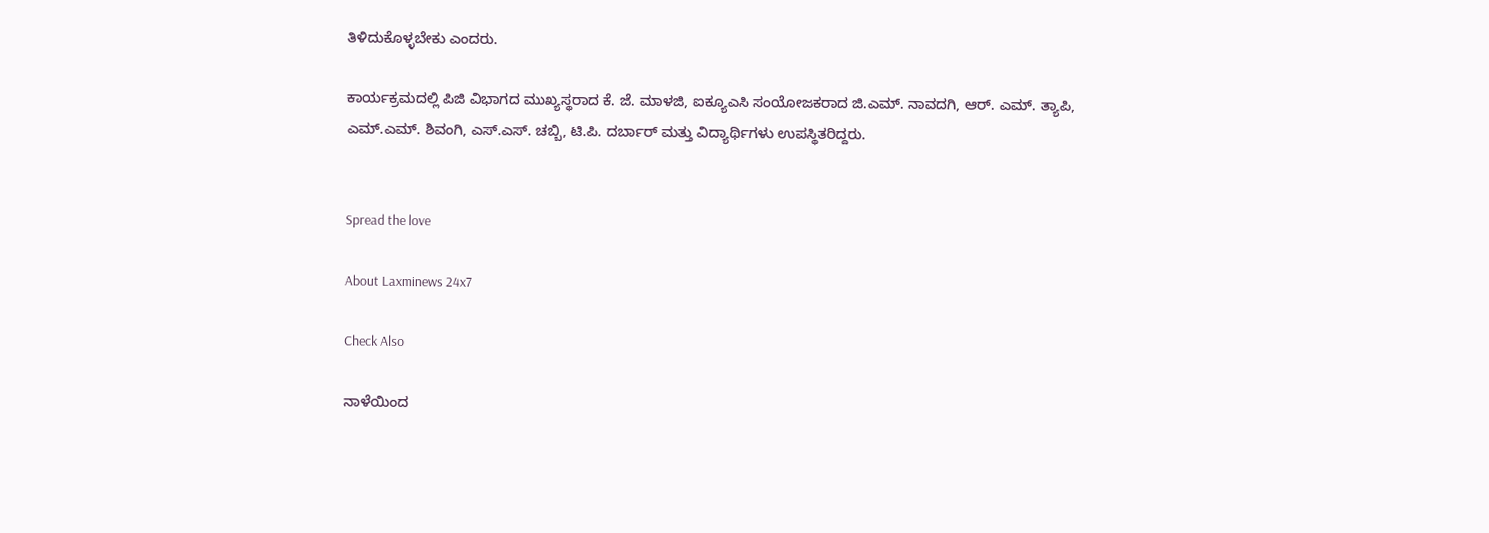ತಿಳಿದುಕೊಳ್ಳಬೇಕು ಎಂದರು.

ಕಾರ್ಯಕ್ರಮದಲ್ಲಿ ಪಿಜಿ ವಿಭಾಗದ ಮುಖ್ಯಸ್ಥರಾದ ಕೆ. ಜೆ. ಮಾಳಜಿ, ಐಕ್ಯೂಎಸಿ ಸಂಯೋಜಕರಾದ ಜಿ.ಎಮ್. ನಾವದಗಿ, ಆರ್. ಎಮ್. ತ್ಯಾಪಿ, ಎಮ್.ಎಮ್. ಶಿವಂಗಿ, ಎಸ್.ಎಸ್. ಚಬ್ಬಿ, ಟಿ.ಪಿ. ದರ್ಬಾರ್ ಮತ್ತು ವಿದ್ಯಾರ್ಥಿಗಳು ಉಪಸ್ಥಿತರಿದ್ದರು.


Spread the love

About Laxminews 24x7

Check Also

ನಾಳೆಯಿಂದ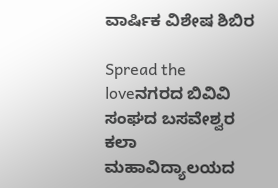ವಾರ್ಷಿಕ ವಿಶೇಷ ಶಿಬಿರ

Spread the loveನಗರದ ಬಿವಿವಿ ಸಂಘದ ಬಸವೇಶ್ವರ ಕಲಾ ಮಹಾವಿದ್ಯಾಲಯದ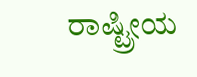ರಾಷ್ಟ್ರೀಯ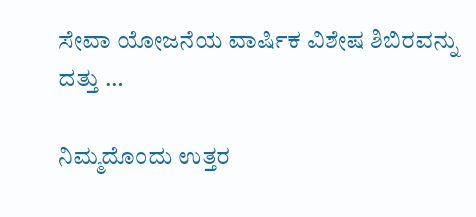ಸೇವಾ ಯೋಜನೆಯ ವಾರ್ಷಿಕ ವಿಶೇಷ ಶಿಬಿರವನ್ನು ದತ್ತು …

ನಿಮ್ಮದೊಂದು ಉತ್ತರ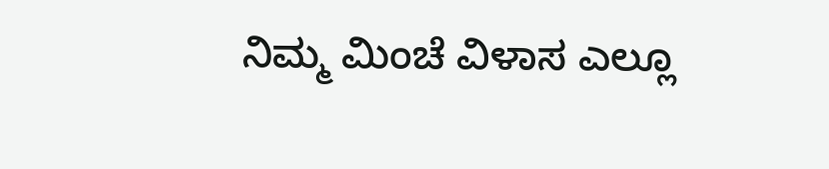ನಿಮ್ಮ ಮಿಂಚೆ ವಿಳಾಸ ಎಲ್ಲೂ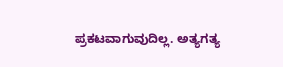ಪ್ರಕಟವಾಗುವುದಿಲ್ಲ. ಅತ್ಯಗತ್ಯ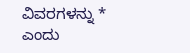ವಿವರಗಳನ್ನು * ಎಂದು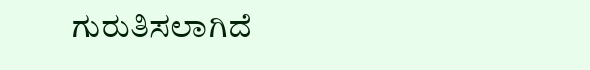ಗುರುತಿಸಲಾಗಿದೆ